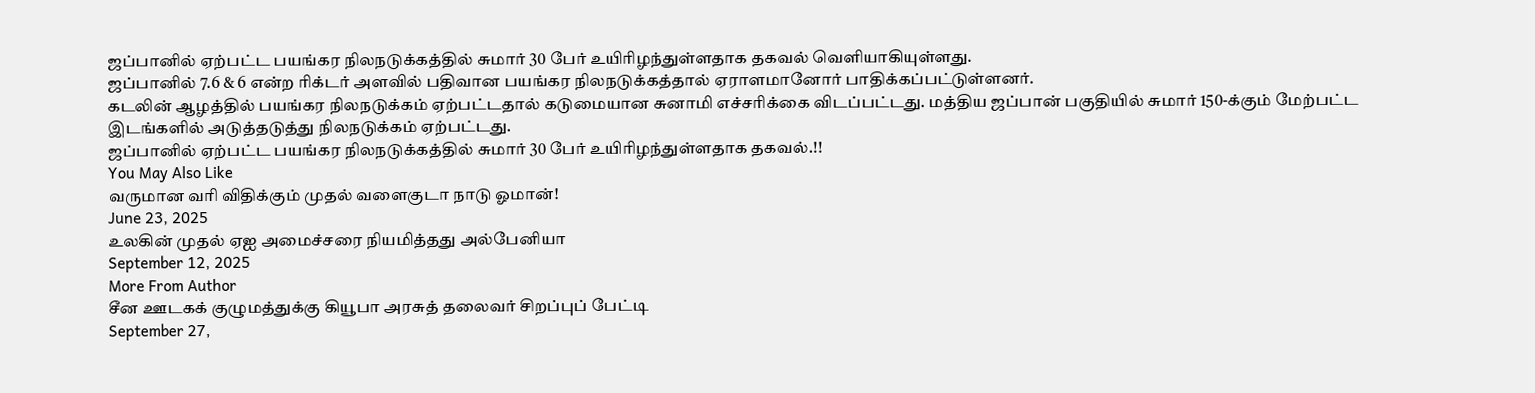ஜப்பானில் ஏற்பட்ட பயங்கர நிலநடுக்கத்தில் சுமார் 30 பேர் உயிரிழந்துள்ளதாக தகவல் வெளியாகியுள்ளது.
ஜப்பானில் 7.6 & 6 என்ற ரிக்டர் அளவில் பதிவான பயங்கர நிலநடுக்கத்தால் ஏராளமானோர் பாதிக்கப்பட்டுள்ளனர்.
கடலின் ஆழத்தில் பயங்கர நிலநடுக்கம் ஏற்பட்டதால் கடுமையான சுனாமி எச்சரிக்கை விடப்பட்டது. மத்திய ஜப்பான் பகுதியில் சுமார் 150-க்கும் மேற்பட்ட இடங்களில் அடுத்தடுத்து நிலநடுக்கம் ஏற்பட்டது.
ஜப்பானில் ஏற்பட்ட பயங்கர நிலநடுக்கத்தில் சுமார் 30 பேர் உயிரிழந்துள்ளதாக தகவல்.!!
You May Also Like
வருமான வரி விதிக்கும் முதல் வளைகுடா நாடு ஓமான்!
June 23, 2025
உலகின் முதல் ஏஐ அமைச்சரை நியமித்தது அல்பேனியா
September 12, 2025
More From Author
சீன ஊடகக் குழுமத்துக்கு கியூபா அரசுத் தலைவர் சிறப்புப் பேட்டி
September 27,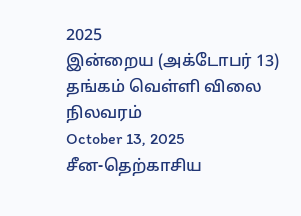2025
இன்றைய (அக்டோபர் 13) தங்கம் வெள்ளி விலை நிலவரம்
October 13, 2025
சீன-தெற்காசிய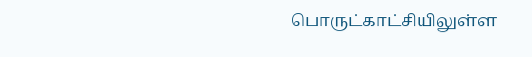பொருட்காட்சியிலுள்ள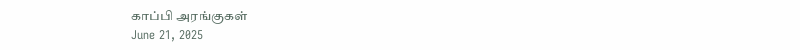காப்பி அரங்குகள்
June 21, 2025